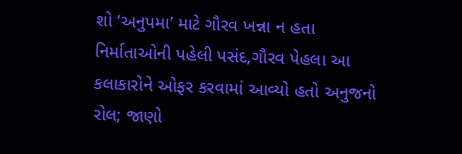શો ‘અનુપમા’ માટે ગૌરવ ખન્ના ન હતા નિર્માતાઓની પહેલી પસંદ,ગૌરવ પેહલા આ કલાકારોને ઓફર કરવામાં આવ્યો હતો અનુજનો રોલ; જાણો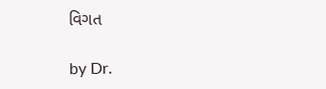વિગત

by Dr.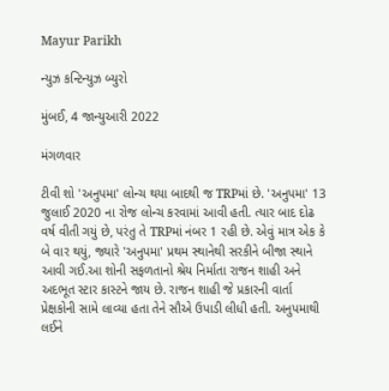Mayur Parikh

ન્યુઝ કન્ટિન્યુઝ બ્યુરો

મુંબઈ, 4 જાન્યુઆરી 2022

મંગળવાર

ટીવી શો 'અનુપમા' લોન્ચ થયા બાદથી જ TRPમાં છે. 'અનુપમા' 13 જુલાઈ 2020 ના રોજ લોન્ચ કરવામાં આવી હતી. ત્યાર બાદ દોઢ વર્ષ વીતી ગયું છે, પરંતુ તે TRPમાં નંબર 1 રહી છે. એવું માત્ર એક કે બે વાર થયું, જ્યારે 'અનુપમા' પ્રથમ સ્થાનેથી સરકીને બીજા સ્થાને આવી ગઈ.આ શોની સફળતાનો શ્રેય નિર્માતા રાજન શાહી અને અદભૂત સ્ટાર કાસ્ટને જાય છે. રાજન શાહી જે પ્રકારની વાર્તા પ્રેક્ષકોની સામે લાવ્યા હતા તેને સૌએ ઉપાડી લીધી હતી. અનુપમાથી લઈને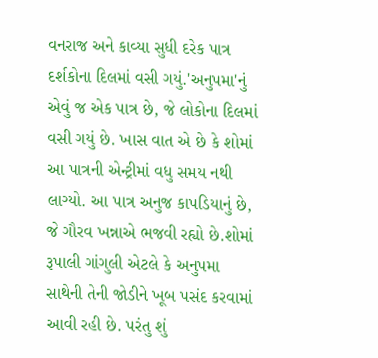વનરાજ અને કાવ્યા સુધી દરેક પાત્ર દર્શકોના દિલમાં વસી ગયું.'અનુપમા'નું એવું જ એક પાત્ર છે, જે લોકોના દિલમાં વસી ગયું છે. ખાસ વાત એ છે કે શોમાં આ પાત્રની એન્ટ્રીમાં વધુ સમય નથી લાગ્યો. આ પાત્ર અનુજ કાપડિયાનું છે, જે ગૌરવ ખન્નાએ ભજવી રહ્યો છે.શોમાં રૂપાલી ગાંગુલી એટલે કે અનુપમા સાથેની તેની જોડીને ખૂબ પસંદ કરવામાં આવી રહી છે. પરંતુ શું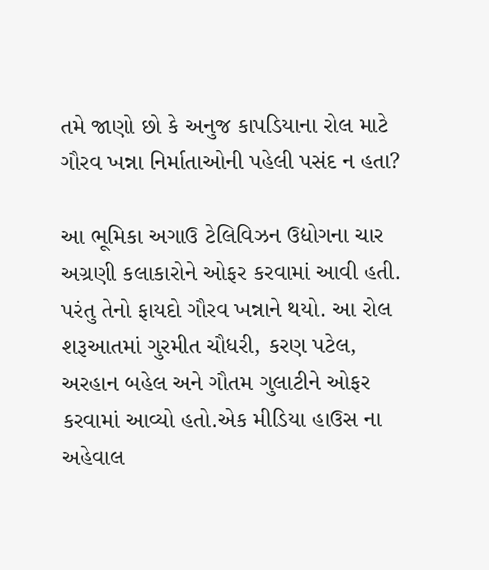તમે જાણો છો કે અનુજ કાપડિયાના રોલ માટે ગૌરવ ખન્ના નિર્માતાઓની પહેલી પસંદ ન હતા?

આ ભૂમિકા અગાઉ ટેલિવિઝન ઉદ્યોગના ચાર અગ્રણી કલાકારોને ઓફર કરવામાં આવી હતી. પરંતુ તેનો ફાયદો ગૌરવ ખન્નાને થયો. આ રોલ શરૂઆતમાં ગુરમીત ચૌધરી, કરણ પટેલ, અરહાન બહેલ અને ગૌતમ ગુલાટીને ઓફર કરવામાં આવ્યો હતો.એક મીડિયા હાઉસ ના અહેવાલ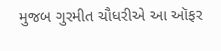મુજબ ગુરમીત ચૌધરીએ આ ઑફર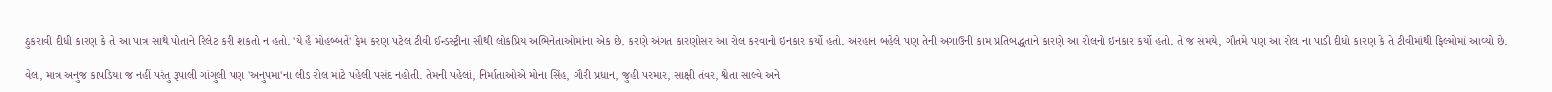ઠુકરાવી દીધી કારણ કે તે આ પાત્ર સાથે પોતાને રિલેટ કરી શકતો ન હતો. 'યે હૈ મોહબ્બતેં' ફેમ કરણ પટેલ ટીવી ઈન્ડસ્ટ્રીના સૌથી લોકપ્રિય અભિનેતાઓમાંના એક છે. કરણે અંગત કારણોસર આ રોલ કરવાનો ઇનકાર કર્યો હતો. અરહાન બહેલે પણ તેની અગાઉની કામ પ્રતિબદ્ધતાને કારણે આ રોલનો ઇનકાર કર્યો હતો. તે જ સમયે, ગૌતમે પણ આ રોલ ના પાડી દીધો કારણ કે તે ટીવીમાંથી ફિલ્મોમાં આવ્યો છે.

વેલ, માત્ર અનુજ કાપડિયા જ નહીં પરંતુ રૂપાલી ગાંગુલી પણ 'અનુપમા'ના લીડ રોલ માટે પહેલી પસંદ નહોતી. તેમની પહેલાં, નિર્માતાઓએ મોના સિંહ, ગૌરી પ્રધાન, જુહી પરમાર, સાક્ષી તંવર, શ્વેતા સાલ્વે અને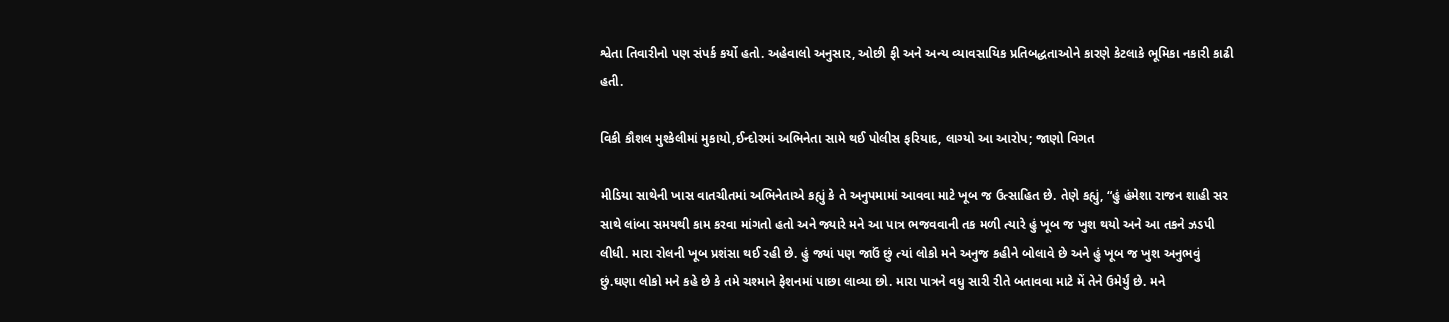શ્વેતા તિવારીનો પણ સંપર્ક કર્યો હતો. અહેવાલો અનુસાર, ઓછી ફી અને અન્ય વ્યાવસાયિક પ્રતિબદ્ધતાઓને કારણે કેટલાકે ભૂમિકા નકારી કાઢી હતી.

વિકી કૌશલ મુશ્કેલીમાં મુકાયો,ઈન્દોરમાં અભિનેતા સામે થઈ પોલીસ ફરિયાદ, લાગ્યો આ આરોપ; જાણો વિગત

મીડિયા સાથેની ખાસ વાતચીતમાં અભિનેતાએ કહ્યું કે તે અનુપમામાં આવવા માટે ખૂબ જ ઉત્સાહિત છે. તેણે કહ્યું, “હું હંમેશા રાજન શાહી સર સાથે લાંબા સમયથી કામ કરવા માંગતો હતો અને જ્યારે મને આ પાત્ર ભજવવાની તક મળી ત્યારે હું ખૂબ જ ખુશ થયો અને આ તકને ઝડપી લીધી. મારા રોલની ખૂબ પ્રશંસા થઈ રહી છે. હું જ્યાં પણ જાઉં છું ત્યાં લોકો મને અનુજ કહીને બોલાવે છે અને હું ખૂબ જ ખુશ અનુભવું છું.ઘણા લોકો મને કહે છે કે તમે ચશ્માને ફેશનમાં પાછા લાવ્યા છો. મારા પાત્રને વધુ સારી રીતે બતાવવા માટે મેં તેને ઉમેર્યું છે. મને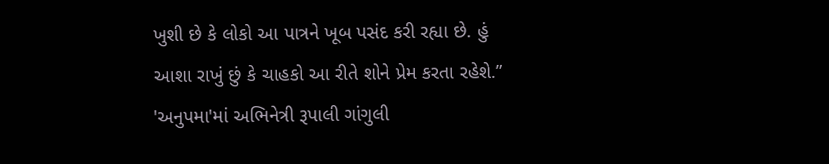ખુશી છે કે લોકો આ પાત્રને ખૂબ પસંદ કરી રહ્યા છે. હું આશા રાખું છું કે ચાહકો આ રીતે શોને પ્રેમ કરતા રહેશે.” 'અનુપમા'માં અભિનેત્રી રૂપાલી ગાંગુલી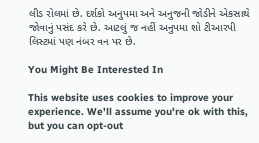લીડ રોલમાં છે. દર્શકો અનુપમા અને અનુજની જોડીને એકસાથે જોવાનું પસંદ કરે છે. આટલું જ નહીં અનુપમા શો ટીઆરપી લિસ્ટમાં પણ નંબર વન પર છે.

You Might Be Interested In

This website uses cookies to improve your experience. We'll assume you're ok with this, but you can opt-out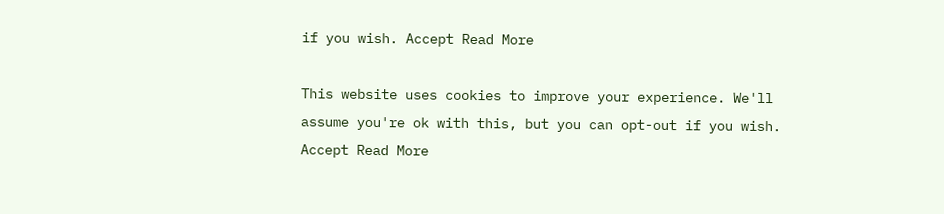if you wish. Accept Read More

This website uses cookies to improve your experience. We'll assume you're ok with this, but you can opt-out if you wish. Accept Read More